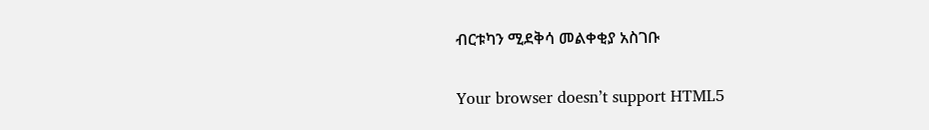ብርቱካን ሚደቅሳ መልቀቂያ አስገቡ

Your browser doesn’t support HTML5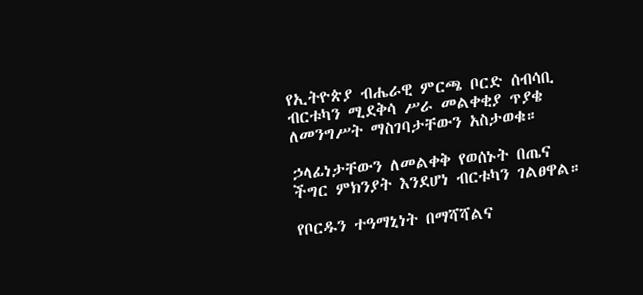የኢትዮጵያ ብሔራዊ ምርጫ ቦርድ ሰብሳቢ ብርቱካን ሚደቅሳ ሥራ መልቀቂያ ጥያቄ ለመንግሥት ማስገባታቸውን አስታወቁ።

ኃላፊነታቸውን ለመልቀቅ የወሰኑት በጤና ችግር ምክንያት እንደሆነ ብርቱካን ገልፀዋል።

የቦርዱን ተዓማኒነት በማሻሻልና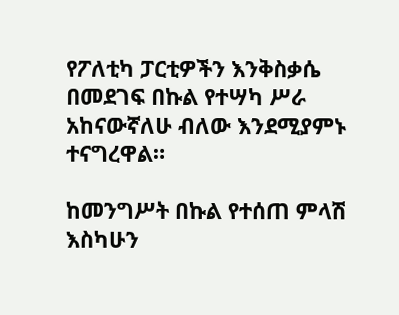የፖለቲካ ፓርቲዎችን እንቅስቃሴ በመደገፍ በኩል የተሣካ ሥራ አከናውኛለሁ ብለው እንደሚያምኑ ተናግረዋል።

ከመንግሥት በኩል የተሰጠ ምላሽ እስካሁን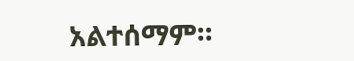አልተሰማም።